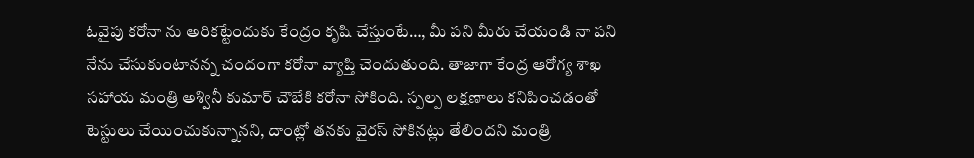ఓవైపు కరోనా ను అరికట్టేందుకు కేంద్రం కృషి చేస్తుంటే…, మీ పని మీరు చేయండి నా పని నేను చేసుకుంటానన్న చందంగా కరోనా వ్యాప్తి చెందుతుంది. తాజాగా కేంద్ర ఆరోగ్య శాఖ సహాయ మంత్రి అశ్వినీ కుమార్ చౌబేకి కరోనా సోకింది. స్పల్ప లక్షణాలు కనిపించడంతో టెస్టులు చేయించుకున్నానని, దాంట్లో తనకు వైరస్ సోకినట్లు తేలిందని మంత్రి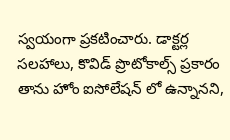స్వయంగా ప్రకటించారు. డాక్టర్ల సలహాలు, కొవిడ్ ప్రొటోకాల్స్ ప్రకారం తాను హోం ఐసోలేషన్ లో ఉన్నానని,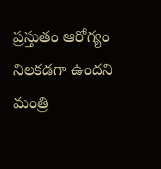ప్రస్తుతం ఆరోగ్యం నిలకడగా ఉందని మంత్రి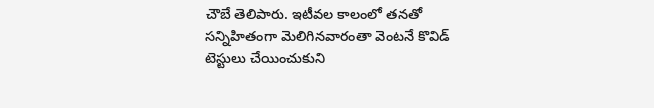చౌబే తెలిపారు. ఇటీవల కాలంలో తనతో సన్నిహితంగా మెలిగినవారంతా వెంటనే కొవిడ్ టెస్టులు చేయించుకుని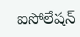ఐసోలేషన్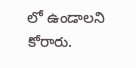లో ఉండాలని కోరారు.